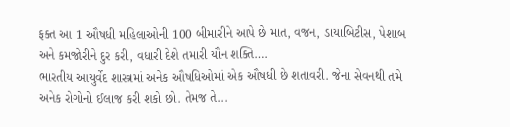ફક્ત આ 1 ઔષધી મહિલાઓની 100 બીમારીને આપે છે માત, વજન, ડાયાબિટીસ, પેશાબ અને કમજોરીને દુર કરી, વધારી દેશે તમારી યૌન શક્તિ….
ભારતીય આયુર્વેદ શાસ્ત્રમાં અનેક ઔષધિઓમાં એક ઔષધી છે શતાવરી. જેના સેવનથી તમે અનેક રોગોનો ઈલાજ કરી શકો છો. તેમજ તે...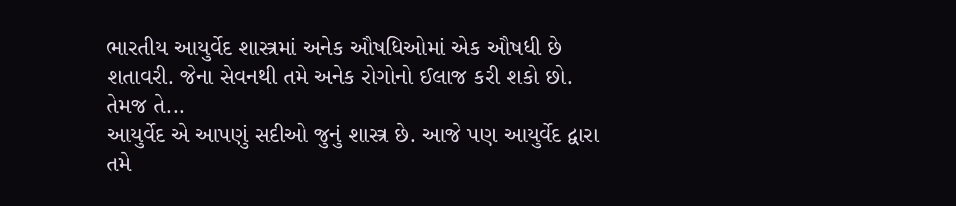ભારતીય આયુર્વેદ શાસ્ત્રમાં અનેક ઔષધિઓમાં એક ઔષધી છે શતાવરી. જેના સેવનથી તમે અનેક રોગોનો ઈલાજ કરી શકો છો. તેમજ તે...
આયુર્વેદ એ આપણું સદીઓ જુનું શાસ્ત્ર છે. આજે પણ આયુર્વેદ દ્વારા તમે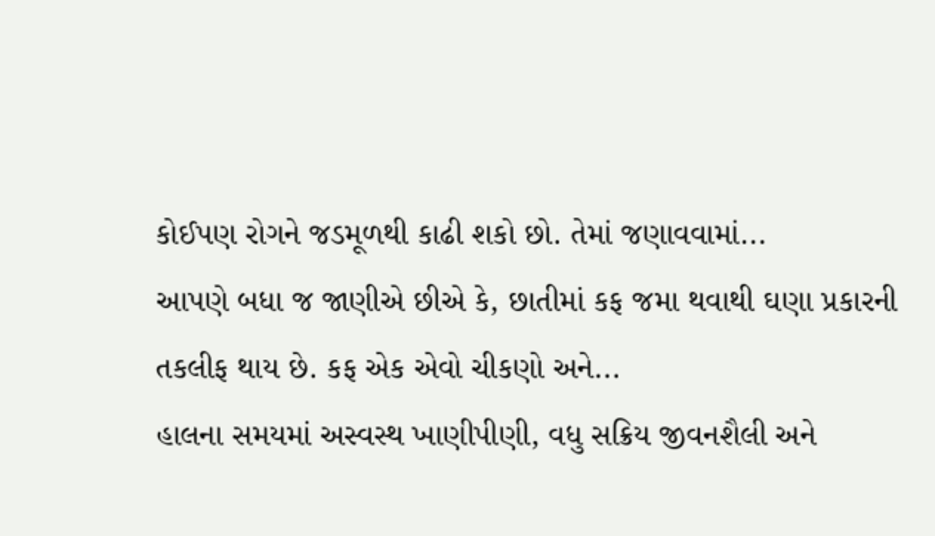કોઈપણ રોગને જડમૂળથી કાઢી શકો છો. તેમાં જણાવવામાં...
આપણે બધા જ જાણીએ છીએ કે, છાતીમાં કફ જમા થવાથી ઘણા પ્રકારની તકલીફ થાય છે. કફ એક એવો ચીકણો અને...
હાલના સમયમાં અસ્વસ્થ ખાણીપીણી, વધુ સક્રિય જીવનશૈલી અને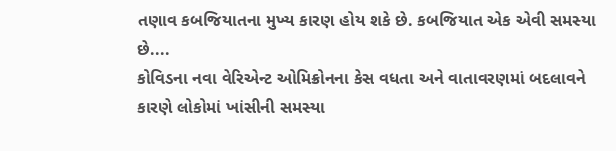તણાવ કબજિયાતના મુખ્ય કારણ હોય શકે છે. કબજિયાત એક એવી સમસ્યા છે....
કોવિડના નવા વેરિએન્ટ ઓમિક્રોનના કેસ વધતા અને વાતાવરણમાં બદલાવને કારણે લોકોમાં ખાંસીની સમસ્યા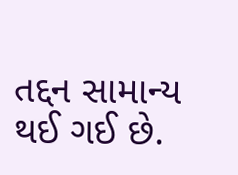તદ્દન સામાન્ય થઈ ગઈ છે.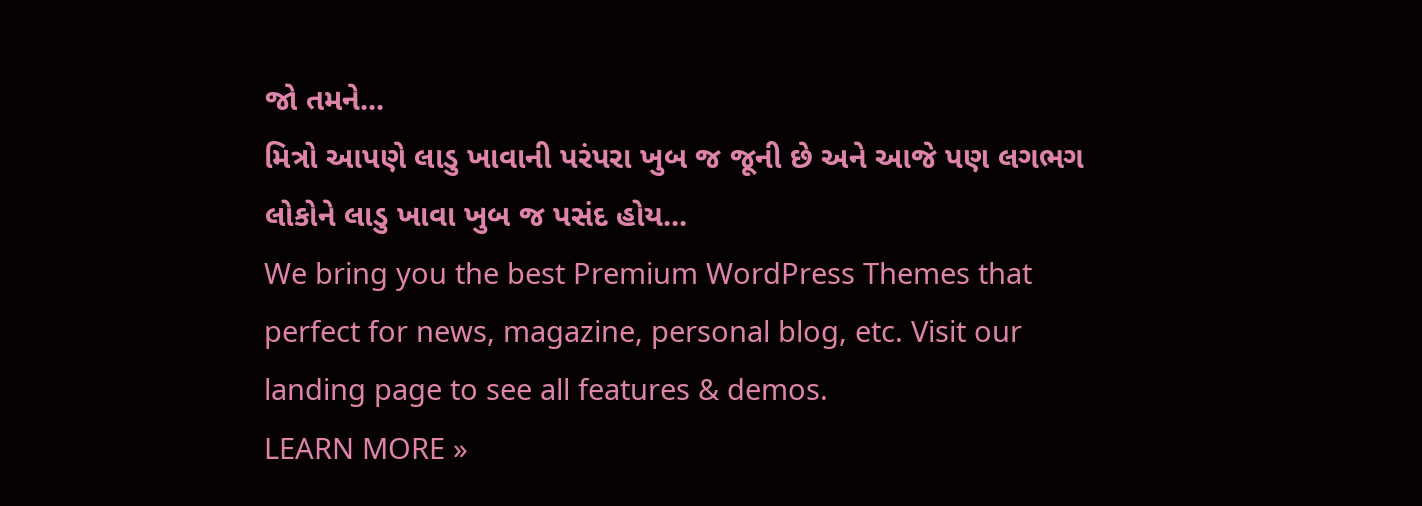જો તમને...
મિત્રો આપણે લાડુ ખાવાની પરંપરા ખુબ જ જૂની છે અને આજે પણ લગભગ લોકોને લાડુ ખાવા ખુબ જ પસંદ હોય...
We bring you the best Premium WordPress Themes that perfect for news, magazine, personal blog, etc. Visit our landing page to see all features & demos.
LEARN MORE »